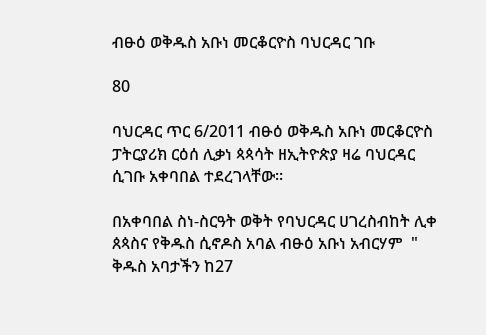ብፁዕ ወቅዱስ አቡነ መርቆርዮስ ባህርዳር ገቡ

80

ባህርዳር ጥር 6/2011 ብፁዕ ወቅዱስ አቡነ መርቆርዮስ ፓትርያሪክ ርዕሰ ሊቃነ ጳጳሳት ዘኢትዮጵያ ዛሬ ባህርዳር ሲገቡ አቀባበል ተደረገላቸው።

በአቀባበል ስነ-ስርዓት ወቅት የባህርዳር ሀገረስብከት ሊቀ ጰጳስና የቅዱስ ሲኖዶስ አባል ብፁዕ አቡነ አብርሃም  " ቅዱስ አባታችን ከ27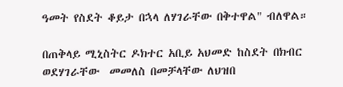ዓመት የስደት ቆይታ በኋላ ለሃገራቸው በቅተዋል" ብለዋል።

በጠቅላይ ሚኒስትር ዶክተር አቢይ አህመድ ከስደት በክብር ወደሃገራቸው  መመለስ በመቻላቸው ለህዝበ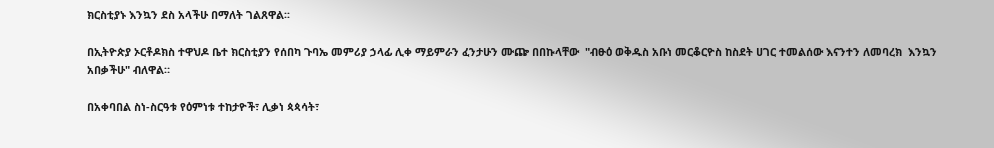ክርስቲያኑ እንኳን ደስ አላችሁ በማለት ገልጸዋል፡፡

በኢትዮጵያ ኦርቶዶክስ ተዋህዶ ቤተ ክርስቲያን የሰበካ ጉባኤ መምሪያ ኃላፊ ሊቀ ማይምራን ፈንታሁን ሙጬ በበኩላቸው  "ብፁዕ ወቅዱስ አቡነ መርቆርዮስ ከስደት ሀገር ተመልሰው እናንተን ለመባረክ  እንኳን አበቃችሁ" ብለዋል።

በአቀባበል ስነ-ስርዓቱ የዕምነቱ ተከታዮች፣ ሊቃነ ጳጳሳት፣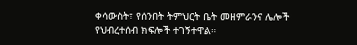ቀሳውስት፣ የሰንበት ትምህርት ቤት መዘምራንና ሌሎች የህብረተሰብ ክፍሎች ተገኝተዋል።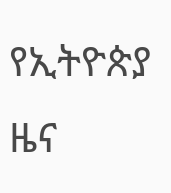የኢትዮጵያ ዜና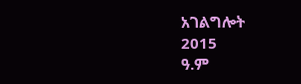አገልግሎት
2015
ዓ.ም